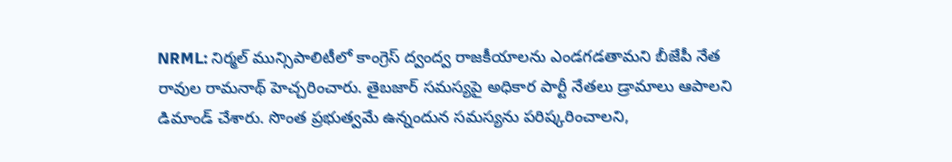NRML: నిర్మల్ మున్సిపాలిటీలో కాంగ్రెస్ ద్వంద్వ రాజకీయాలను ఎండగడతామని బీజేపీ నేత రావుల రామనాథ్ హెచ్చరించారు. తైబజార్ సమస్యపై అధికార పార్టీ నేతలు డ్రామాలు ఆపాలని డిమాండ్ చేశారు. సొంత ప్రభుత్వమే ఉన్నందున సమస్యను పరిష్కరించాలని,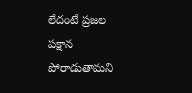లేదంటే ప్రజల పక్షాన పోరాడుతామని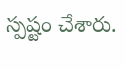స్పష్టం చేశారు.